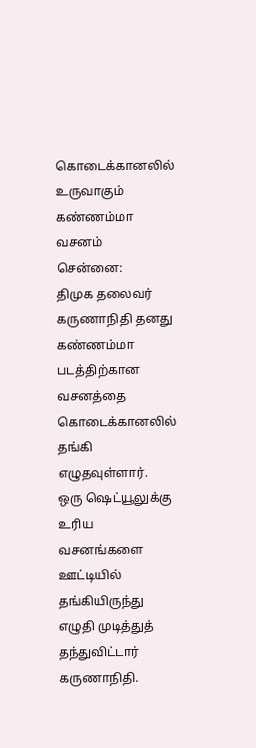கொடைக்கானலில் உருவாகும் கண்ணம்மா வசனம்
சென்னை:
திமுக தலைவர் கருணாநிதி தனது கண்ணம்மா படத்திற்கான வசனத்தை கொடைக்கானலில் தங்கி எழுதவுள்ளார்.
ஒரு ஷெட்யூலுக்கு உரிய வசனங்களை ஊட்டியில் தங்கியிருந்து எழுதி முடித்துத் தந்துவிட்டார் கருணாநிதி.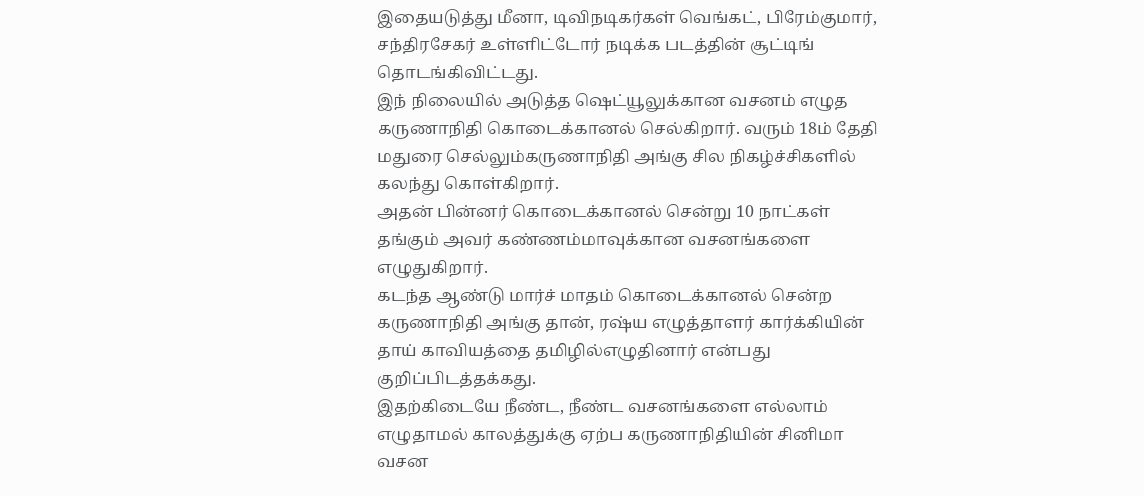இதையடுத்து மீனா, டிவிநடிகர்கள் வெங்கட், பிரேம்குமார், சந்திரசேகர் உள்ளிட்டோர் நடிக்க படத்தின் சூட்டிங் தொடங்கிவிட்டது.
இந் நிலையில் அடுத்த ஷெட்யூலுக்கான வசனம் எழுத கருணாநிதி கொடைக்கானல் செல்கிறார். வரும் 18ம் தேதி மதுரை செல்லும்கருணாநிதி அங்கு சில நிகழ்ச்சிகளில் கலந்து கொள்கிறார்.
அதன் பின்னர் கொடைக்கானல் சென்று 10 நாட்கள் தங்கும் அவர் கண்ணம்மாவுக்கான வசனங்களை எழுதுகிறார்.
கடந்த ஆண்டு மார்ச் மாதம் கொடைக்கானல் சென்ற கருணாநிதி அங்கு தான், ரஷ்ய எழுத்தாளர் கார்க்கியின் தாய் காவியத்தை தமிழில்எழுதினார் என்பது குறிப்பிடத்தக்கது.
இதற்கிடையே நீண்ட, நீண்ட வசனங்களை எல்லாம் எழுதாமல் காலத்துக்கு ஏற்ப கருணாநிதியின் சினிமா வசன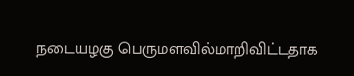நடையழகு பெருமளவில்மாறிவிட்டதாக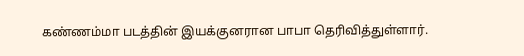கண்ணம்மா படத்தின் இயக்குனரான பாபா தெரிவித்துள்ளார்.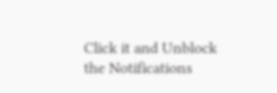Click it and Unblock the Notifications